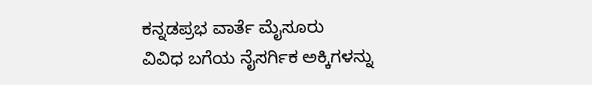ಕನ್ನಡಪ್ರಭ ವಾರ್ತೆ ಮೈಸೂರು
ವಿವಿಧ ಬಗೆಯ ನೈಸರ್ಗಿಕ ಅಕ್ಕಿಗಳನ್ನು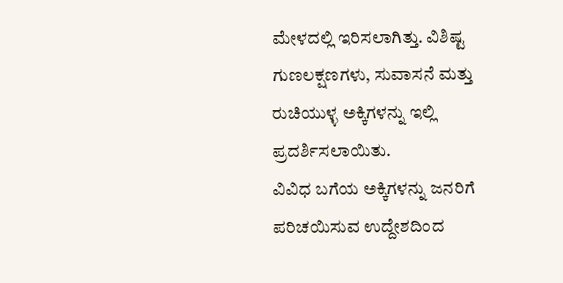ಮೇಳದಲ್ಲಿ ಇರಿಸಲಾಗಿತ್ತು. ವಿಶಿಷ್ಟ ಗುಣಲಕ್ಷಣಗಳು, ಸುವಾಸನೆ ಮತ್ತು ರುಚಿಯುಳ್ಳ ಅಕ್ಕಿಗಳನ್ನು ಇಲ್ಲಿ ಪ್ರದರ್ಶಿಸಲಾಯಿತು.
ವಿವಿಧ ಬಗೆಯ ಅಕ್ಕಿಗಳನ್ನು ಜನರಿಗೆ ಪರಿಚಯಿಸುವ ಉದ್ದೇಶದಿಂದ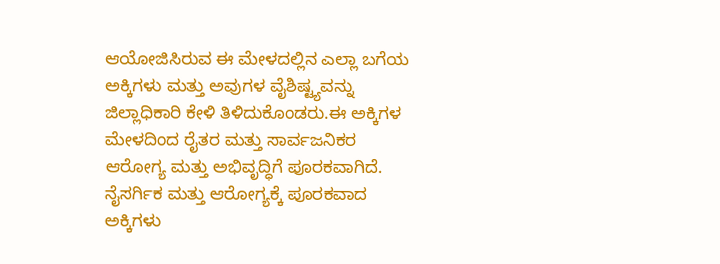ಆಯೋಜಿಸಿರುವ ಈ ಮೇಳದಲ್ಲಿನ ಎಲ್ಲಾ ಬಗೆಯ ಅಕ್ಕಿಗಳು ಮತ್ತು ಅವುಗಳ ವೈಶಿಷ್ಟ್ಯವನ್ನು ಜಿಲ್ಲಾಧಿಕಾರಿ ಕೇಳಿ ತಿಳಿದುಕೊಂಡರು.ಈ ಅಕ್ಕಿಗಳ ಮೇಳದಿಂದ ರೈತರ ಮತ್ತು ಸಾರ್ವಜನಿಕರ ಆರೋಗ್ಯ ಮತ್ತು ಅಭಿವೃದ್ಧಿಗೆ ಪೂರಕವಾಗಿದೆ. ನೈಸರ್ಗಿಕ ಮತ್ತು ಆರೋಗ್ಯಕ್ಕೆ ಪೂರಕವಾದ ಅಕ್ಕಿಗಳು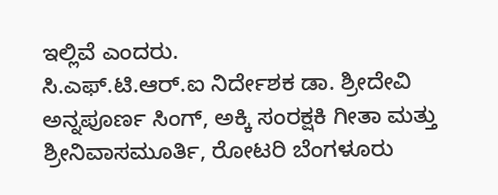ಇಲ್ಲಿವೆ ಎಂದರು.
ಸಿ.ಎಫ್.ಟಿ.ಆರ್.ಐ ನಿರ್ದೇಶಕ ಡಾ. ಶ್ರೀದೇವಿ ಅನ್ನಪೂರ್ಣ ಸಿಂಗ್, ಅಕ್ಕಿ ಸಂರಕ್ಷಕಿ ಗೀತಾ ಮತ್ತು ಶ್ರೀನಿವಾಸಮೂರ್ತಿ, ರೋಟರಿ ಬೆಂಗಳೂರು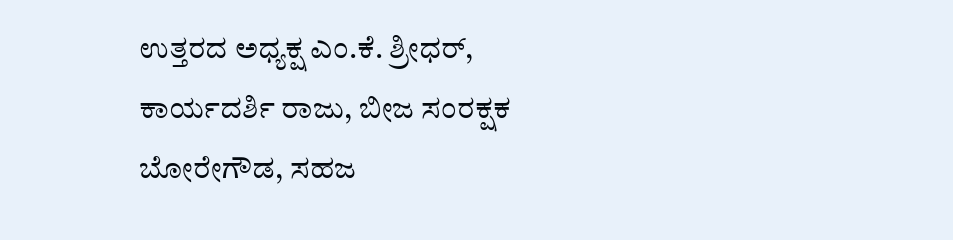ಉತ್ತರದ ಅಧ್ಯಕ್ಷ ಎಂ.ಕೆ. ಶ್ರೀಧರ್, ಕಾರ್ಯದರ್ಶಿ ರಾಜು, ಬೀಜ ಸಂರಕ್ಷಕ ಬೋರೇಗೌಡ, ಸಹಜ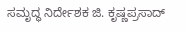ಸಮೃದ್ಧ ನಿರ್ದೇಶಕ ಜಿ. ಕೃಷ್ಣಪ್ರಸಾದ್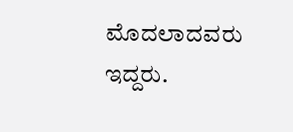ಮೊದಲಾದವರು ಇದ್ದರು.